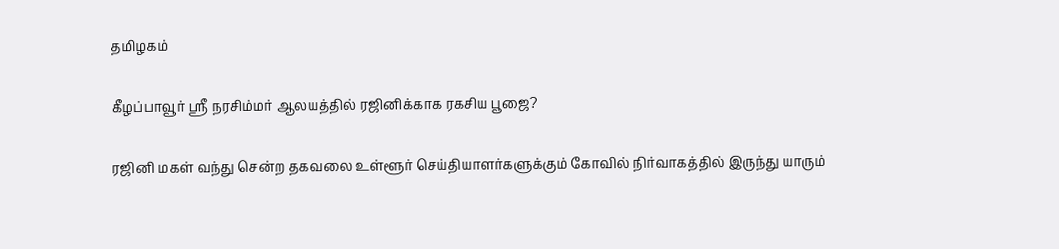தமிழகம்

கீழப்பாவூர் ஸ்ரீ நரசிம்மர் ஆலயத்தில் ரஜினிக்காக ரகசிய பூஜை?

ரஜினி மகள் வந்து சென்ற தகவலை உள்ளூர் செய்தியாளர்களுக்கும் கோவில் நிர்வாகத்தில் இருந்து யாரும்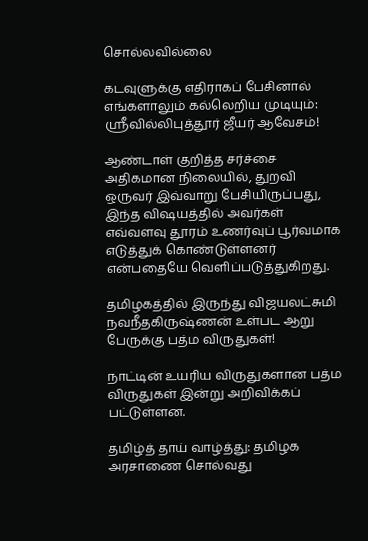சொல்லவில்லை

கடவுளுக்கு எதிராகப் பேசினால் எங்களாலும் கல்லெறிய முடியும்: ஸ்ரீவில்லிபுத்தூர் ஜீயர் ஆவேசம்!

ஆண்டாள் குறித்த சர்ச்சை அதிகமான நிலையில், துறவி ஒருவர் இவ்வாறு பேசியிருப்பது, இந்த விஷயத்தில் அவர்கள் எவ்வளவு தூரம் உணர்வுப் பூர்வமாக எடுத்துக் கொண்டுள்ளனர் என்பதையே வெளிப்படுத்துகிறது.

தமிழகத்தில் இருந்து விஜயலட்சுமி நவநீதகிருஷ்ணன் உள்பட ஆறு பேருக்கு பத்ம விருதுகள்!

நாட்டின் உயரிய விருதுகளான பத்ம விருதுகள் இன்று அறிவிக்கப் பட்டுள்ளன.

தமிழ்த் தாய் வாழ்த்து: தமிழக அரசாணை சொல்வது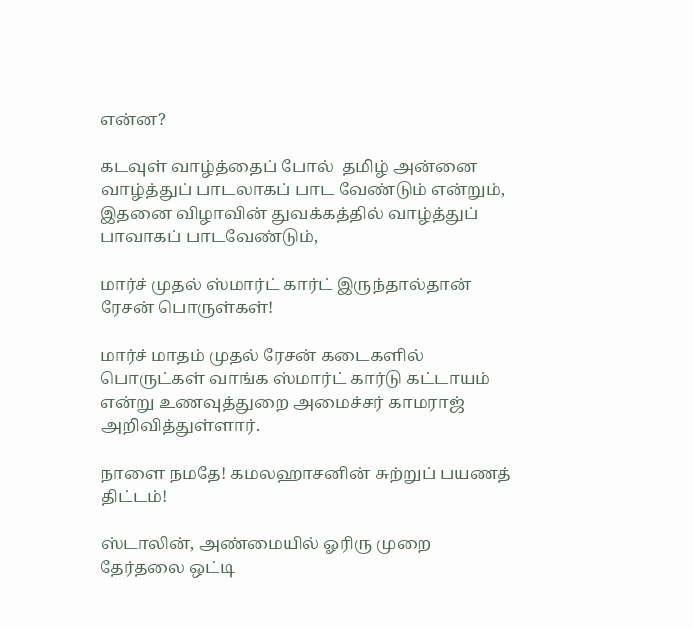என்ன?

கடவுள் வாழ்த்தைப் போல்  தமிழ் அன்னை வாழ்த்துப் பாடலாகப் பாட வேண்டும் என்றும், இதனை விழாவின் துவக்கத்தில் வாழ்த்துப் பாவாகப் பாடவேண்டும்,

மார்ச் முதல் ஸ்மார்ட் கார்ட் இருந்தால்தான் ரேசன் பொருள்கள்!

மார்ச் மாதம் முதல் ரேசன் கடைகளில் பொருட்கள் வாங்க ஸ்மார்ட் கார்டு கட்டாயம் என்று உணவுத்துறை அமைச்சர் காமராஜ் அறிவித்துள்ளார்.

நாளை நமதே! கமலஹாசனின் சுற்றுப் பயணத் திட்டம்!

ஸ்டாலின், அண்மையில் ஓரிரு முறை தேர்தலை ஒட்டி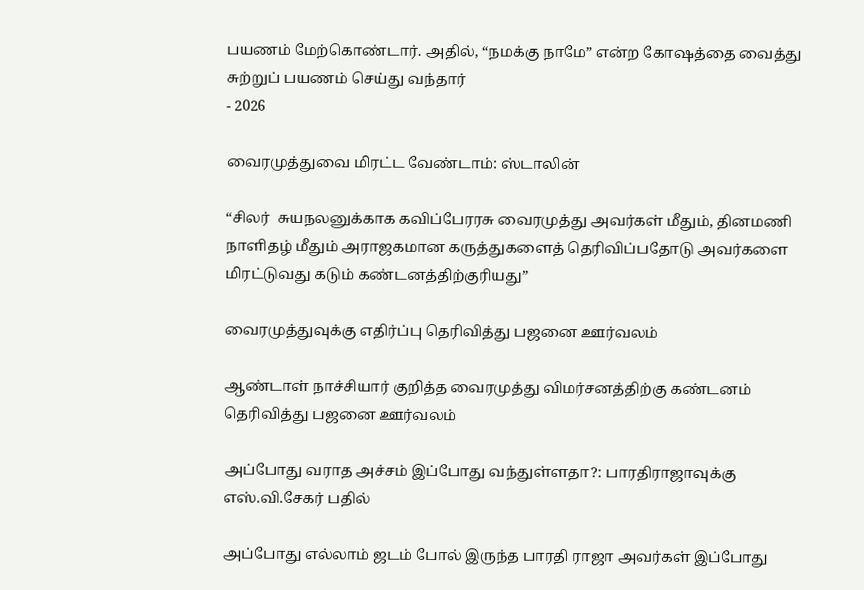பயணம் மேற்கொண்டார். அதில், “நமக்கு நாமே” என்ற கோஷத்தை வைத்து சுற்றுப் பயணம் செய்து வந்தார்
- 2026

வைரமுத்துவை மிரட்ட வேண்டாம்: ஸ்டாலின்

“சிலர்  சுயநலனுக்காக கவிப்பேரரசு வைரமுத்து அவர்கள் மீதும், தினமணி நாளிதழ் மீதும் அராஜகமான கருத்துகளைத் தெரிவிப்பதோடு அவர்களை மிரட்டுவது கடும் கண்டனத்திற்குரியது”

வைரமுத்துவுக்கு எதிர்ப்பு தெரிவித்து பஜனை ஊர்வலம்

ஆண்டாள் நாச்சியார் குறித்த வைரமுத்து விமர்சனத்திற்கு கண்டனம் தெரிவித்து பஜனை ஊர்வலம்

அப்போது வராத அச்சம் இப்போது வந்துள்ளதா?: பாரதிராஜாவுக்கு எஸ்.வி.சேகர் பதில்

அப்போது எல்லாம் ஜடம் போல் இருந்த பாரதி ராஜா அவர்கள் இப்போது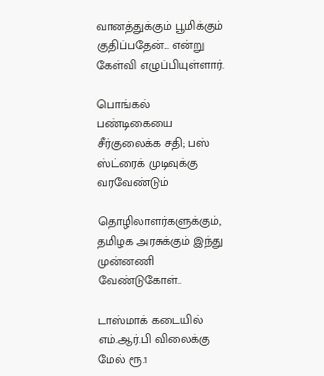வானத்துக்கும் பூமிக்கும் குதிப்பதேன்... என்று கேள்வி எழுப்பியுள்ளார்.

பொங்கல் பண்டிகையை சீர்குலைக்க சதி; பஸ் ஸ்ட்ரைக் முடிவுக்கு வரவேண்டும்

தொழிலாளர்களுக்கும், தமிழக அரசுக்கும் இந்து முன்னணி வேண்டுகோள்..

டாஸ்மாக் கடையில் எம்.ஆர்.பி விலைக்கு மேல் ரூ.1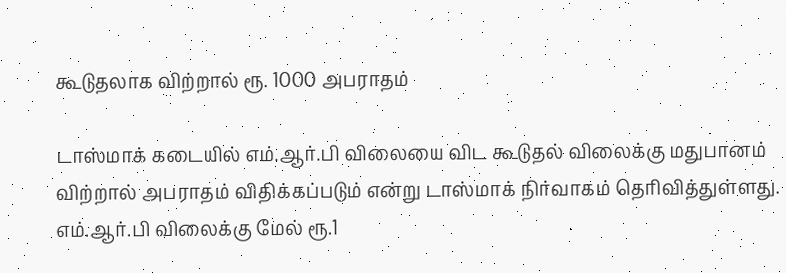கூடுதலாக விற்றால் ரூ. 1000 அபராதம்

டாஸ்மாக் கடையில் எம்.ஆர்.பி விலையை விட கூடுதல் விலைக்கு மதுபானம் விற்றால் அபராதம் விதிக்கப்படும் என்று டாஸ்மாக் நிர்வாகம் தெரிவித்துள்ளது. எம்.ஆர்.பி விலைக்கு மேல் ரூ.1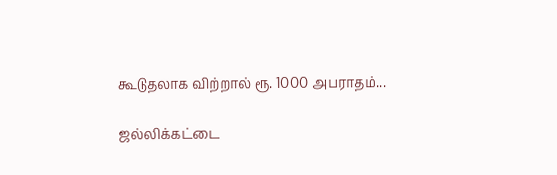கூடுதலாக விற்றால் ரூ. 1000 அபராதம்...

ஜல்லிக்கட்டை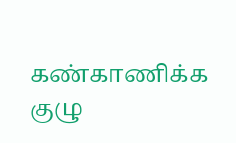கண்காணிக்க குழு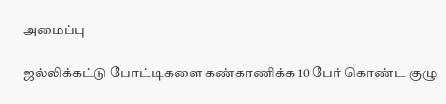அமைப்பு

ஜல்லிக்கட்டு போட்டிகளை கண்காணிக்க 10 பேர் கொண்ட குழு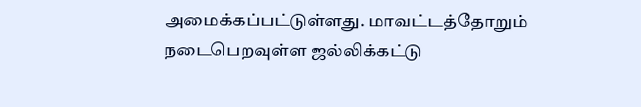அமைக்கப்பட்டுள்ளது. மாவட்டத்தோறும் நடைபெறவுள்ள ஜல்லிக்கட்டு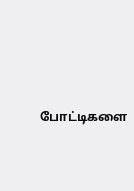போட்டிகளை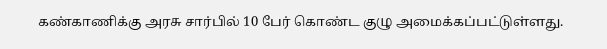கண்காணிக்கு அரசு சார்பில் 10 பேர் கொண்ட குழு அமைக்கப்பட்டுள்ளது.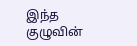இந்த குழுவின்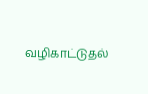வழிகாட்டுதல்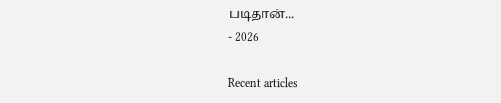படிதான்...
- 2026

Recent articles